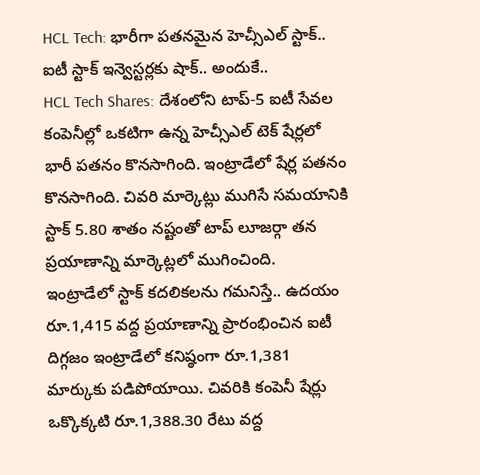HCL Tech: భారీగా పతనమైన హెచ్సీఎల్ స్టాక్.. ఐటీ స్టాక్ ఇన్వెస్టర్లకు షాక్.. అందుకే..
HCL Tech Shares: దేశంలోని టాప్-5 ఐటీ సేవల కంపెనీల్లో ఒకటిగా ఉన్న హెచ్సీఎల్ టెక్ షేర్లలో భారీ పతనం కొనసాగింది. ఇంట్రాడేలో షేర్ల పతనం కొనసాగింది. చివరి మార్కెట్లు ముగిసే సమయానికి స్టాక్ 5.80 శాతం నష్టంతో టాప్ లూజర్గా తన ప్రయాణాన్ని మార్కెట్లలో ముగించింది.
ఇంట్రాడేలో స్టాక్ కదలికలను గమనిస్తే.. ఉదయం రూ.1,415 వద్ద ప్రయాణాన్ని ప్రారంభించిన ఐటీ దిగ్గజం ఇంట్రాడేలో కనిష్ఠంగా రూ.1,381 మార్కుకు పడిపోయాయి. చివరికి కంపెనీ షేర్లు ఒక్కొక్కటి రూ.1,388.30 రేటు వద్ద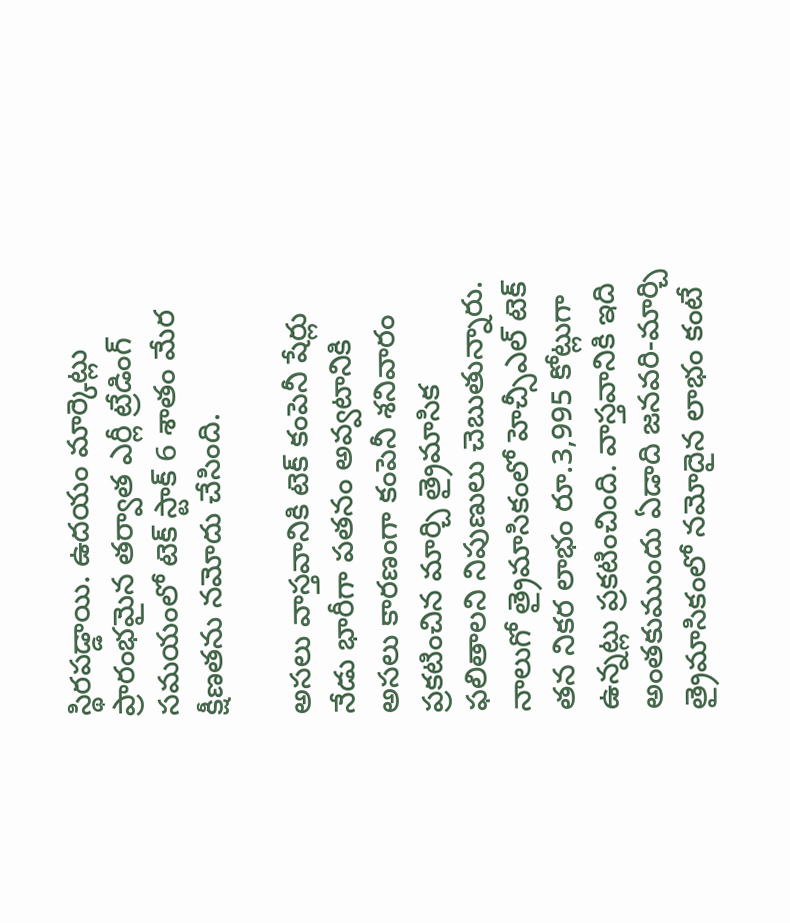స్థిరపడ్డాయి. ఉదయం మార్కెట్లు ప్రారంభమైన తర్వాత ఎర్లీ ట్రేడింగ్ సమయంలో టెక్ స్టాక్ 6 శాతం మేర క్షీణతను నమోదు చేసింది.

అసలు వాస్తవానికి టెక్ కంపెనీ షేర్లు నేడు భారీగా పతనం అవ్వటానికి అసలు కారణంగా కంపెనీ శనివారం ప్రకటించిన మార్చి త్రైమాసిక ఫలితాలని నిపుణులు చెబుతున్నారు. నాలుగో త్రైమాసికంలో హెచ్సీఎల్ టెక్ తన నికర లాభం రూ.3,995 కోట్లుగా ఉన్నట్లు ప్రకటించింది. వాస్తవానికి ఇది అంతకుముందు ఏడాది జనవరి-మార్చి త్రైమాసికంలో నమోదైన లాభం కంటే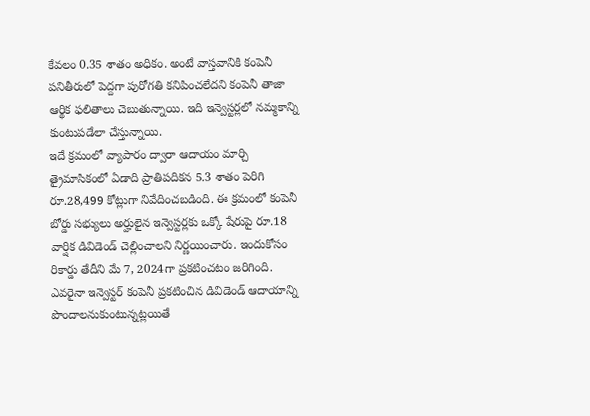కేవలం 0.35 శాతం అధికం. అంటే వాస్తవానికి కంపెనీ పనితీరులో పెద్దగా పురోగతి కనిపించలేదని కంపెనీ తాజా ఆర్థిక ఫలితాలు చెబుతున్నాయి. ఇది ఇన్వెస్టర్లలో నమ్మకాన్ని కుంటుపడేలా చేస్తున్నాయి.
ఇదే క్రమంలో వ్యాపారం ద్వారా ఆదాయం మార్చి త్రైమాసికంలో ఏడాది ప్రాతిపదికన 5.3 శాతం పెరిగి రూ.28,499 కోట్లుగా నివేదించబడింది. ఈ క్రమంలో కంపెనీ బోర్డు సభ్యులు అర్హులైన ఇన్వెస్టర్లకు ఒక్కో షేరుపై రూ.18 వార్షిక డివిడెండ్ చెల్లించాలని నిర్ణయించారు. ఇందుకోసం రికార్డు తేదీని మే 7, 2024గా ప్రకటించటం జరిగింది.
ఎవరైనా ఇన్వెస్టర్ కంపెనీ ప్రకటించిన డివిడెండ్ ఆదాయాన్ని పొందాలనుకుంటున్నట్లయితే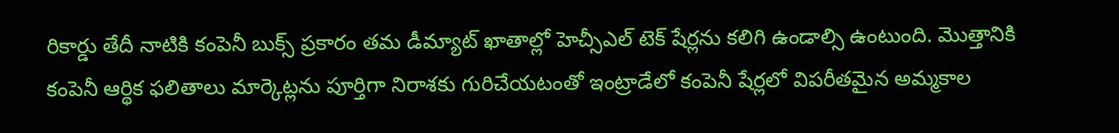రికార్డు తేదీ నాటికి కంపెనీ బుక్స్ ప్రకారం తమ డీమ్యాట్ ఖాతాల్లో హెచ్సీఎల్ టెక్ షేర్లను కలిగి ఉండాల్సి ఉంటుంది. మెుత్తానికి కంపెనీ ఆర్థిక ఫలితాలు మార్కెట్లను పూర్తిగా నిరాశకు గురిచేయటంతో ఇంట్రాడేలో కంపెనీ షేర్లలో విపరీతమైన అమ్మకాల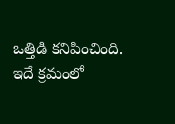ఒత్తిడి కనిపించింది. ఇదే క్రమంలో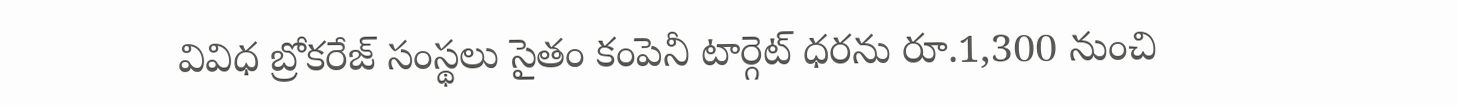వివిధ బ్రోకరేజ్ సంస్థలు సైతం కంపెనీ టార్గెట్ ధరను రూ.1,300 నుంచి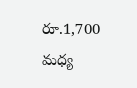రూ.1,700 మధ్య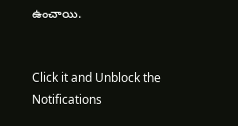ఉంచాయి.


Click it and Unblock the Notifications